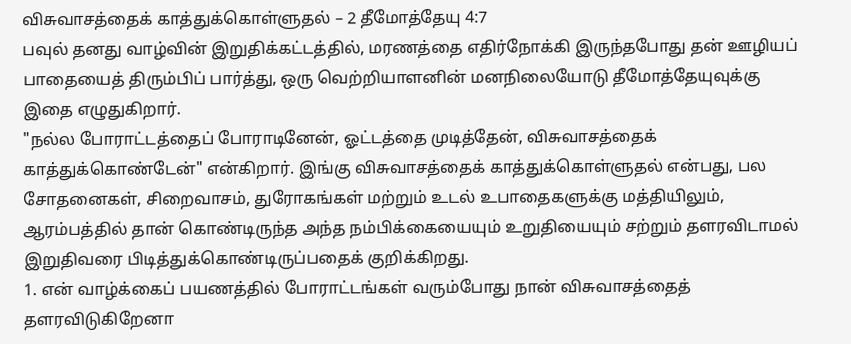விசுவாசத்தைக் காத்துக்கொள்ளுதல் – 2 தீமோத்தேயு 4:7
பவுல் தனது வாழ்வின் இறுதிக்கட்டத்தில், மரணத்தை எதிர்நோக்கி இருந்தபோது தன் ஊழியப் பாதையைத் திரும்பிப் பார்த்து, ஒரு வெற்றியாளனின் மனநிலையோடு தீமோத்தேயுவுக்கு இதை எழுதுகிறார்.
"நல்ல போராட்டத்தைப் போராடினேன், ஓட்டத்தை முடித்தேன், விசுவாசத்தைக் காத்துக்கொண்டேன்" என்கிறார். இங்கு விசுவாசத்தைக் காத்துக்கொள்ளுதல் என்பது, பல சோதனைகள், சிறைவாசம், துரோகங்கள் மற்றும் உடல் உபாதைகளுக்கு மத்தியிலும், ஆரம்பத்தில் தான் கொண்டிருந்த அந்த நம்பிக்கையையும் உறுதியையும் சற்றும் தளரவிடாமல் இறுதிவரை பிடித்துக்கொண்டிருப்பதைக் குறிக்கிறது.
1. என் வாழ்க்கைப் பயணத்தில் போராட்டங்கள் வரும்போது நான் விசுவாசத்தைத் தளரவிடுகிறேனா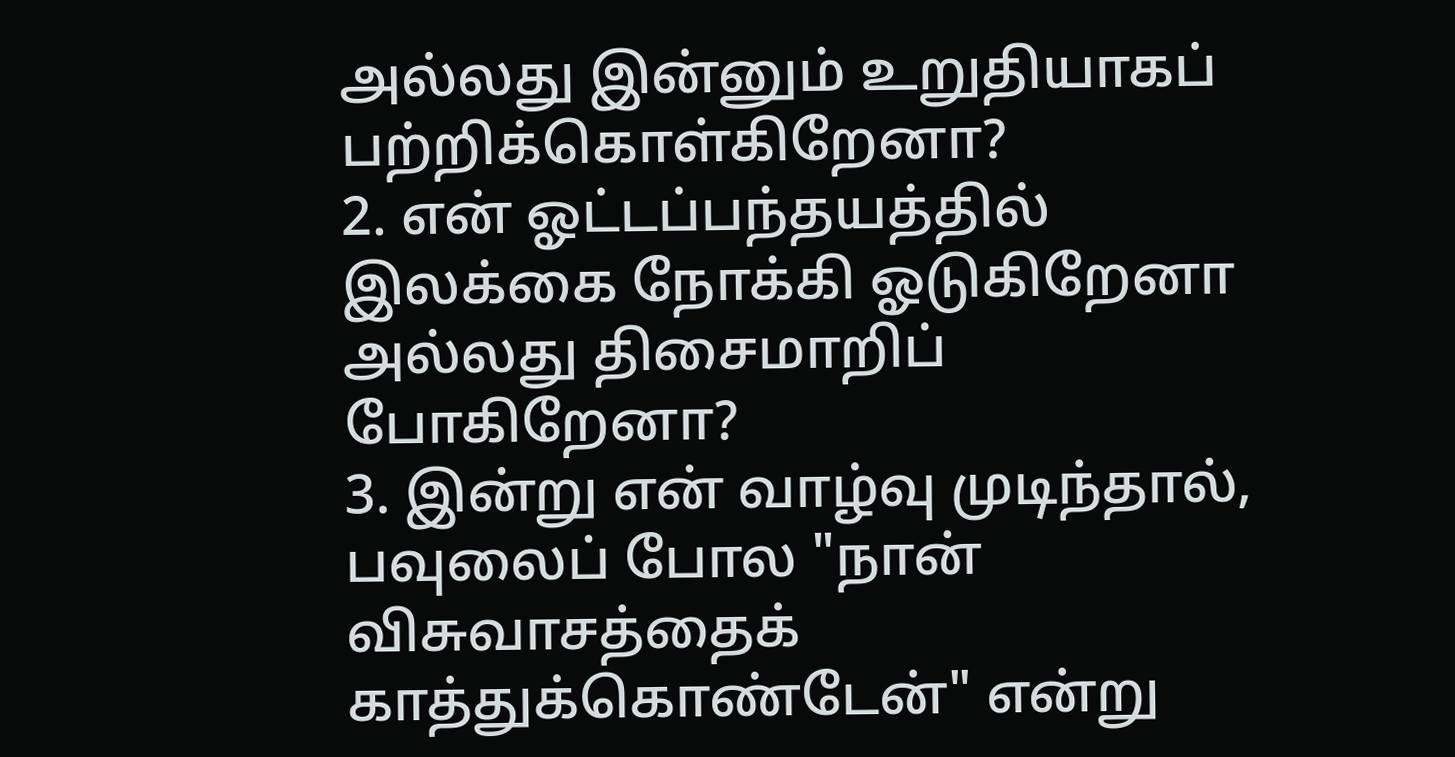அல்லது இன்னும் உறுதியாகப் பற்றிக்கொள்கிறேனா?
2. என் ஓட்டப்பந்தயத்தில் இலக்கை நோக்கி ஓடுகிறேனா அல்லது திசைமாறிப் போகிறேனா?
3. இன்று என் வாழ்வு முடிந்தால், பவுலைப் போல "நான் விசுவாசத்தைக் காத்துக்கொண்டேன்" என்று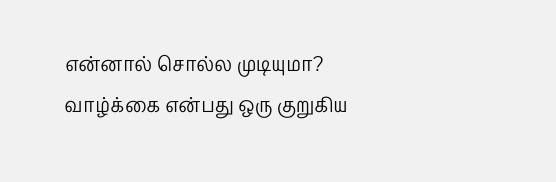என்னால் சொல்ல முடியுமா?
வாழ்க்கை என்பது ஒரு குறுகிய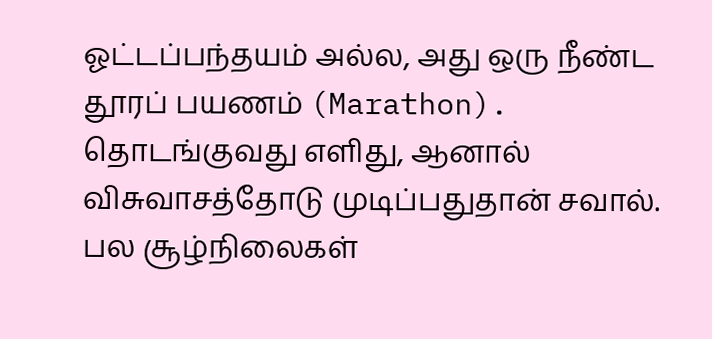ஓட்டப்பந்தயம் அல்ல, அது ஒரு நீண்ட தூரப் பயணம் (Marathon). தொடங்குவது எளிது, ஆனால் விசுவாசத்தோடு முடிப்பதுதான் சவால். பல சூழ்நிலைகள்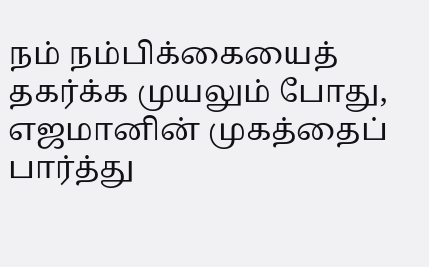நம் நம்பிக்கையைத் தகர்க்க முயலும் போது, எஜமானின் முகத்தைப் பார்த்து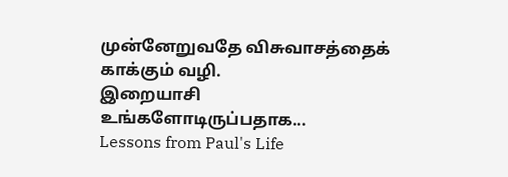முன்னேறுவதே விசுவாசத்தைக் காக்கும் வழி.
இறையாசி
உங்களோடிருப்பதாக...
Lessons from Paul's Life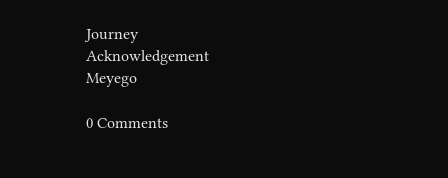Journey
Acknowledgement
Meyego

0 Comments